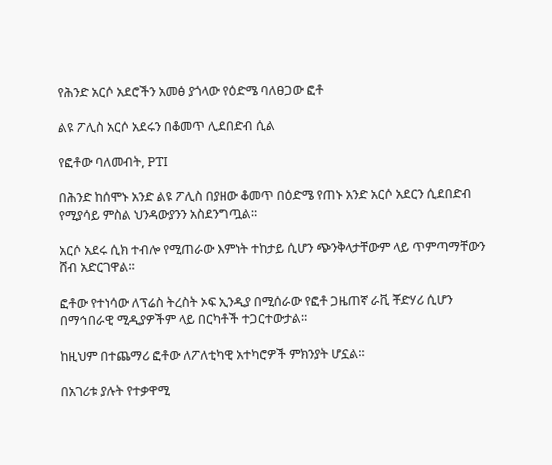የሕንድ አርሶ አደሮችን አመፅ ያጎላው የዕድሜ ባለፀጋው ፎቶ

ልዩ ፖሊስ አርሶ አደሩን በቆመጥ ሊደበድብ ሲል

የፎቶው ባለመብት, PTI

በሕንድ ከሰሞኑ አንድ ልዩ ፖሊስ በያዘው ቆመጥ በዕድሜ የጠኑ አንድ አርሶ አደርን ሲደበድብ የሚያሳይ ምስል ህንዳውያንን አስደንግጧል።

አርሶ አደሩ ሲክ ተብሎ የሚጠራው እምነት ተከታይ ሲሆን ጭንቅላታቸውም ላይ ጥምጣማቸውን ሸብ አድርገዋል።

ፎቶው የተነሳው ለፕሬስ ትረስት ኦፍ ኢንዲያ በሚሰራው የፎቶ ጋዜጠኛ ራቪ ቾድሃሪ ሲሆን በማኅበራዊ ሚዲያዎችም ላይ በርካቶች ተጋርተውታል።

ከዚህም በተጨማሪ ፎቶው ለፖለቲካዊ አተካሮዎች ምክንያት ሆኗል።

በአገሪቱ ያሉት የተቃዋሚ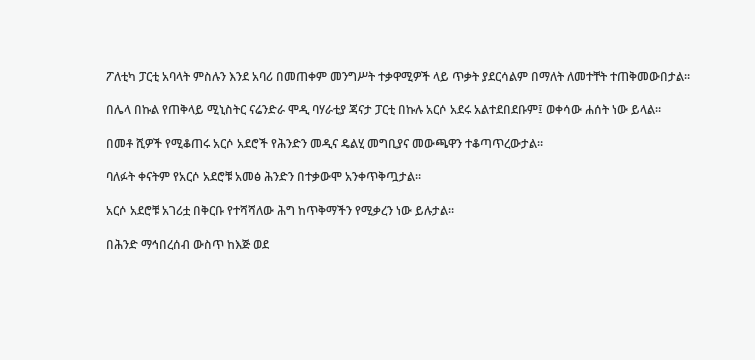ፖለቲካ ፓርቲ አባላት ምስሉን እንደ አባሪ በመጠቀም መንግሥት ተቃዋሚዎች ላይ ጥቃት ያደርሳልም በማለት ለመተቸት ተጠቅመውበታል።

በሌላ በኩል የጠቅላይ ሚኒስትር ናሬንድራ ሞዲ ባሃራቲያ ጃናታ ፓርቲ በኩሉ አርሶ አደሩ አልተደበደቡም፤ ወቀሳው ሐሰት ነው ይላል።

በመቶ ሺዎች የሚቆጠሩ አርሶ አደሮች የሕንድን መዲና ዴልሂ መግቢያና መውጫዋን ተቆጣጥረውታል።

ባለፉት ቀናትም የአርሶ አደሮቹ አመፅ ሕንድን በተቃውሞ አንቀጥቅጧታል።

አርሶ አደሮቹ አገሪቷ በቅርቡ የተሻሻለው ሕግ ከጥቅማችን የሚቃረን ነው ይሉታል።

በሕንድ ማኅበረሰብ ውስጥ ከእጅ ወደ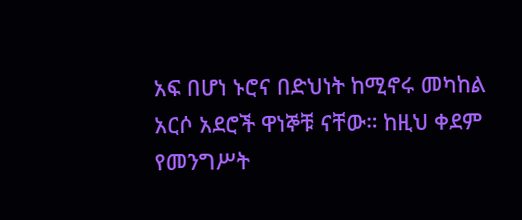አፍ በሆነ ኑሮና በድህነት ከሚኖሩ መካከል አርሶ አደሮች ዋነኞቹ ናቸው። ከዚህ ቀደም የመንግሥት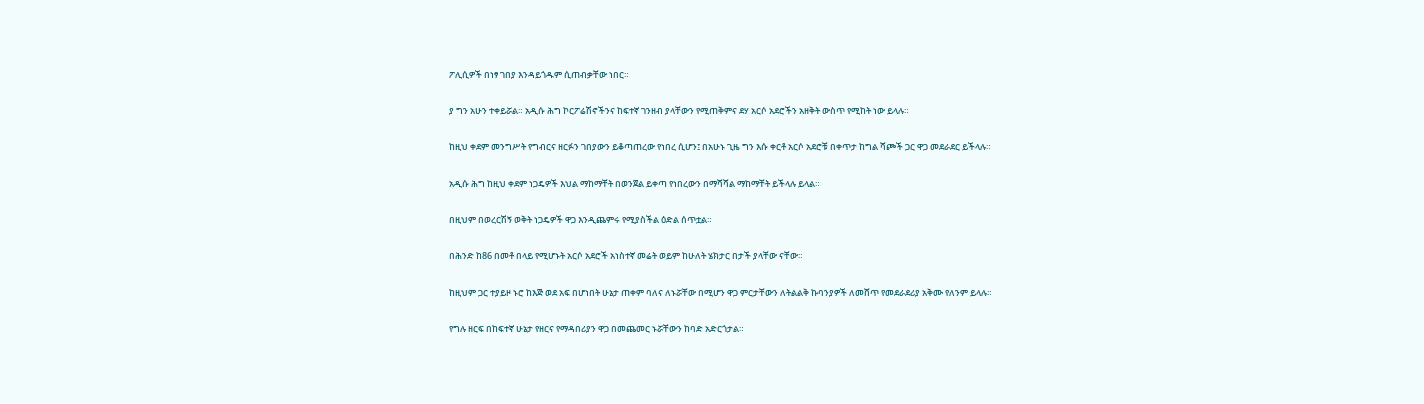ፖሊሲዎች በነፃ ገበያ እንዳይጎዱም ሲጠብቃቸው ነበር።

ያ ግን አሁን ተቀይሯል። አዲሱ ሕግ ኮርፖሬሽኖችንና ከፍተኛ ገንዘብ ያላቸውን የሚጠቅምና ደሃ አርሶ አደሮችን አዘቅት ውስጥ የሚከት ነው ይላሉ።

ከዚህ ቀደም መንግሥት የግብርና ዘርፉን ገበያውን ይቆጣጠረው የነበረ ሲሆን፤ በአሁኑ ጊዜ ግን እሱ ቀርቶ አርሶ አደሮቹ በቀጥታ ከግል ሻጮች ጋር ዋጋ መደራደር ይችላሉ።

አዲሱ ሕግ ከዚህ ቀደም ነጋዴዎች እህል ማከማቸት በወንጀል ይቀጣ የነበረውን በማሻሻል ማከማቸት ይችላሉ ይላል።

በዚህም በወረርሽኝ ወቅት ነጋዴዎች ዋጋ እንዲጨምሩ የሚያስችል ዕድል ሰጥቷል።

በሕንድ ከ86 በመቶ በላይ የሚሆኑት አርሶ አደሮች አነስተኛ መሬት ወይም ከሁለት ሄክታር በታች ያላቸው ናቸው።

ከዚህም ጋር ተያይዞ ኑሮ ከእጅ ወደ አፍ በሆነበት ሁኔታ ጠቀም ባለና ለኑሯቸው በሚሆን ዋጋ ምርታቸውን ለትልልቅ ኩባንያዎች ለመሸጥ የመደራደሪያ አቅሙ የለንም ይላሉ።

የግሉ ዘርፍ በከፍተኛ ሁኔታ የዘርና የማዳበሪያን ዋጋ በመጨመር ኑሯቸውን ከባድ አድርጎታል።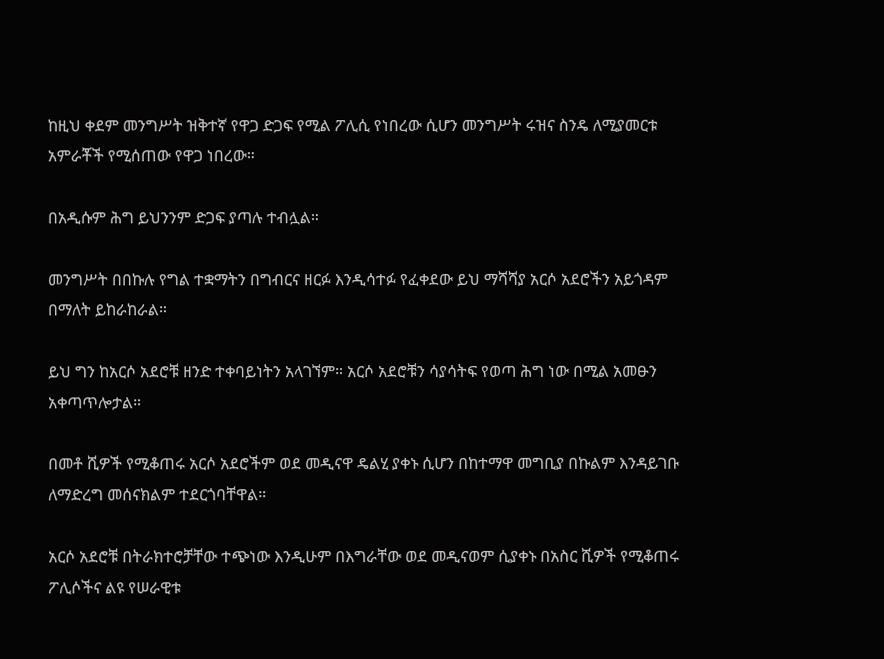ከዚህ ቀደም መንግሥት ዝቅተኛ የዋጋ ድጋፍ የሚል ፖሊሲ የነበረው ሲሆን መንግሥት ሩዝና ስንዴ ለሚያመርቱ አምራቾች የሚሰጠው የዋጋ ነበረው።

በአዲሱም ሕግ ይህንንም ድጋፍ ያጣሉ ተብሏል።

መንግሥት በበኩሉ የግል ተቋማትን በግብርና ዘርፉ እንዲሳተፉ የፈቀደው ይህ ማሻሻያ አርሶ አደሮችን አይጎዳም በማለት ይከራከራል።

ይህ ግን ከአርሶ አደሮቹ ዘንድ ተቀባይነትን አላገኘም። አርሶ አደሮቹን ሳያሳትፍ የወጣ ሕግ ነው በሚል አመፁን አቀጣጥሎታል።

በመቶ ሺዎች የሚቆጠሩ አርሶ አደሮችም ወደ መዲናዋ ዴልሂ ያቀኑ ሲሆን በከተማዋ መግቢያ በኩልም እንዳይገቡ ለማድረግ መሰናክልም ተደርጎባቸዋል።

አርሶ አደሮቹ በትራክተሮቻቸው ተጭነው እንዲሁም በእግራቸው ወደ መዲናወም ሲያቀኑ በአስር ሺዎች የሚቆጠሩ ፖሊሶችና ልዩ የሠራዊቱ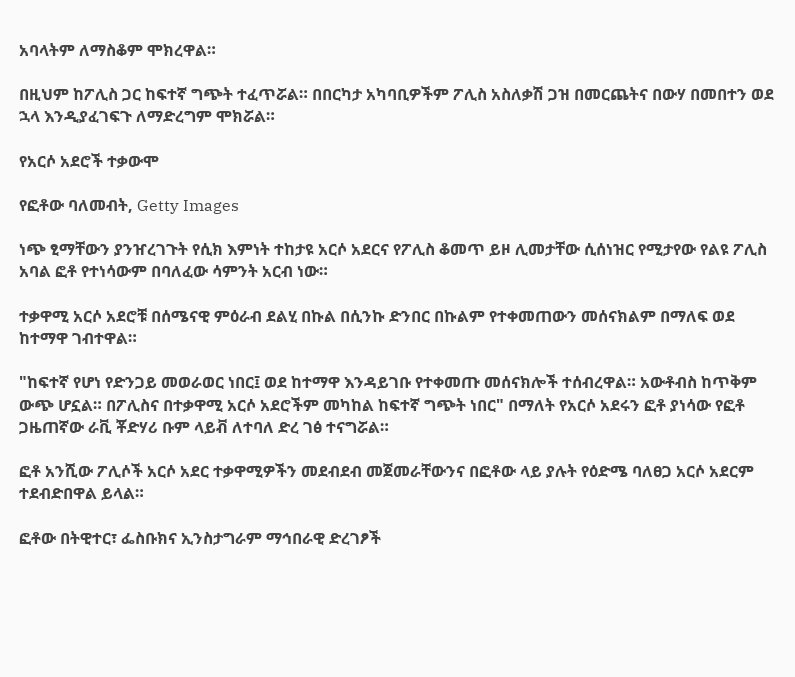አባላትም ለማስቆም ሞክረዋል።

በዚህም ከፖሊስ ጋር ከፍተኛ ግጭት ተፈጥሯል። በበርካታ አካባቢዎችም ፖሊስ አስለቃሽ ጋዝ በመርጨትና በውሃ በመበተን ወደ ኋላ እንዲያፈገፍጉ ለማድረግም ሞክሯል።

የአርሶ አደሮች ተቃውሞ

የፎቶው ባለመብት, Getty Images

ነጭ ፂማቸውን ያንዠረገጉት የሲክ እምነት ተከታዩ አርሶ አደርና የፖሊስ ቆመጥ ይዞ ሊመታቸው ሲሰነዝር የሚታየው የልዩ ፖሊስ አባል ፎቶ የተነሳውም በባለፈው ሳምንት አርብ ነው።

ተቃዋሚ አርሶ አደሮቹ በሰሜናዊ ምዕራብ ደልሂ በኩል በሲንኩ ድንበር በኩልም የተቀመጠውን መሰናክልም በማለፍ ወደ ከተማዋ ገብተዋል።

"ከፍተኛ የሆነ የድንጋይ መወራወር ነበር፤ ወደ ከተማዋ እንዳይገቡ የተቀመጡ መሰናክሎች ተሰብረዋል። አውቶብስ ከጥቅም ውጭ ሆኗል። በፖሊስና በተቃዋሚ አርሶ አደሮችም መካከል ከፍተኛ ግጭት ነበር" በማለት የአርሶ አደሩን ፎቶ ያነሳው የፎቶ ጋዜጠኛው ራቪ ቾድሃሪ ቡም ላይቭ ለተባለ ድረ ገፅ ተናግሯል።

ፎቶ አንሺው ፖሊሶች አርሶ አደር ተቃዋሚዎችን መደብደብ መጀመራቸውንና በፎቶው ላይ ያሉት የዕድሜ ባለፀጋ አርሶ አደርም ተደብድበዋል ይላል።

ፎቶው በትዊተር፣ ፌስቡክና ኢንስታግራም ማኅበራዊ ድረገፆች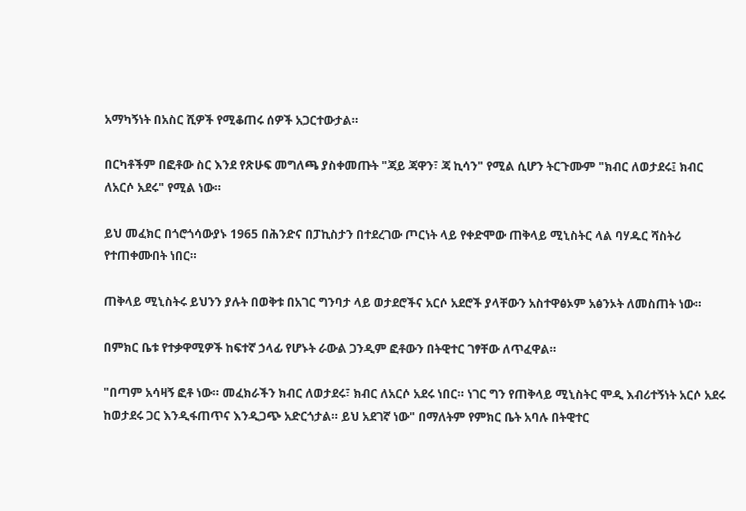አማካኝነት በአስር ሺዎች የሚቆጠሩ ሰዎች አጋርተውታል።

በርካቶችም በፎቶው ስር እንደ የጽሁፍ መግለጫ ያስቀመጡት "ጃይ ጃዋን፣ ጃ ኪሳን" የሚል ሲሆን ትርጉሙም "ክብር ለወታደሩ፤ ክብር ለአርሶ አደሩ" የሚል ነው።

ይህ መፈክር በጎሮጎሳውያኑ 1965 በሕንድና በፓኪስታን በተደረገው ጦርነት ላይ የቀድሞው ጠቅላይ ሚኒስትር ላል ባሃዱር ሻስትሪ የተጠቀሙበት ነበር።

ጠቅላይ ሚኒስትሩ ይህንን ያሉት በወቅቱ በአገር ግንባታ ላይ ወታደሮችና አርሶ አደሮች ያላቸውን አስተዋፅኦም አፅንኦት ለመስጠት ነው።

በምክር ቤቱ የተቃዋሚዎች ከፍተኛ ኃላፊ የሆኑት ራውል ጋንዲም ፎቶውን በትዊተር ገፃቸው ለጥፈዋል።

"በጣም አሳዛኝ ፎቶ ነው። መፈክራችን ክብር ለወታደሩ፣ ክብር ለአርሶ አደሩ ነበር። ነገር ግን የጠቅላይ ሚኒስትር ሞዲ እብሪተኝነት አርሶ አደሩ ከወታደሩ ጋር እንዲፋጠጥና እንዲጋጭ አድርጎታል። ይህ አደገኛ ነው" በማለትም የምክር ቤት አባሉ በትዊተር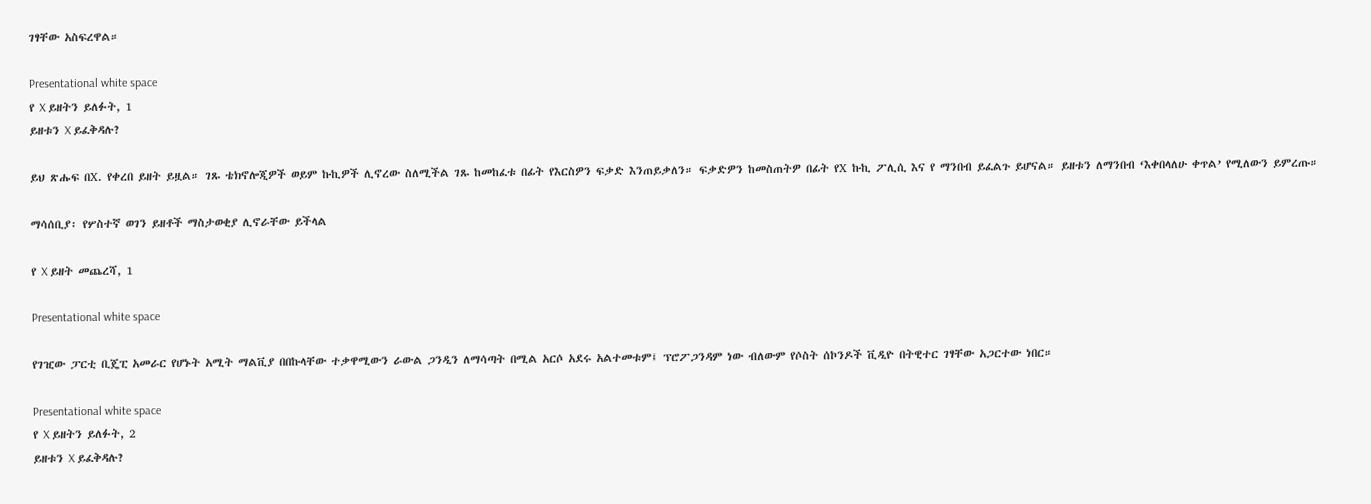ገፃቸው አስፍረዋል።

Presentational white space
የ X ይዘትን ይለፉት, 1
ይዘቱን X ይፈቅዳሉ?

ይህ ጽሑፍ በX. የቀረበ ይዘት ይዟል። ገጹ ቴክኖሎጂዎች ወይም ኩኪዎች ሊኖረው ስለሚችል ገጹ ከመከፈቱ በፊት የእርስዎን ፍቃድ እንጠይቃለን። ፍቃድዎን ከመስጠትዎ በፊት የX ኩኪ ፖሊሲ እና የ ማንበብ ይፈልጉ ይሆናል። ይዘቱን ለማንበብ ‘እቀበላለሁ ቀጥል’ የሚለውን ይምረጡ።

ማሳሰቢያ፡ የሦስተኛ ወገን ይዘቶች ማስታወቂያ ሊኖራቸው ይችላል

የ X ይዘት መጨረሻ, 1

Presentational white space

የገዢው ፓርቲ ቢጄፒ አመራር የሆኑት አሚት ማልቪያ በበኩላቸው ተቃዋሚውን ራውል ጋንዲን ለማሳጣት በሚል አርሶ አደሩ አልተመቱም፤ ፕሮፖጋንዳም ነው ብለውም የሶስት ሰኮንዶች ቪዲዮ በትዊተር ገፃቸው አጋርተው ነበር።

Presentational white space
የ X ይዘትን ይለፉት, 2
ይዘቱን X ይፈቅዳሉ?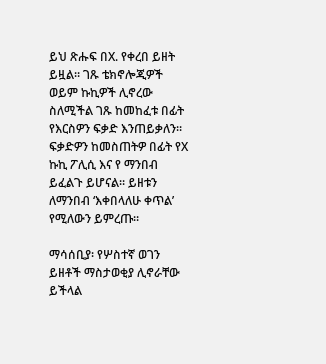ይህ ጽሑፍ በX. የቀረበ ይዘት ይዟል። ገጹ ቴክኖሎጂዎች ወይም ኩኪዎች ሊኖረው ስለሚችል ገጹ ከመከፈቱ በፊት የእርስዎን ፍቃድ እንጠይቃለን። ፍቃድዎን ከመስጠትዎ በፊት የX ኩኪ ፖሊሲ እና የ ማንበብ ይፈልጉ ይሆናል። ይዘቱን ለማንበብ ‘እቀበላለሁ ቀጥል’ የሚለውን ይምረጡ።

ማሳሰቢያ፡ የሦስተኛ ወገን ይዘቶች ማስታወቂያ ሊኖራቸው ይችላል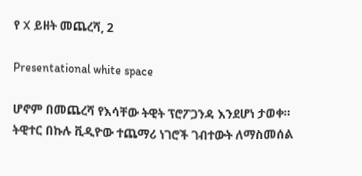የ X ይዘት መጨረሻ, 2

Presentational white space

ሆኖም በመጨረሻ የእሳቸው ትዊት ፕሮፖጋንዳ እንደሆነ ታወቀ። ትዊተር በኩሉ ቪዲዮው ተጨማሪ ነገሮች ገብተውት ለማስመሰል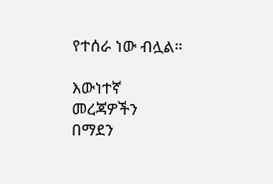የተሰራ ነው ብሏል።

እውነተኛ መረጃዎችን በማደን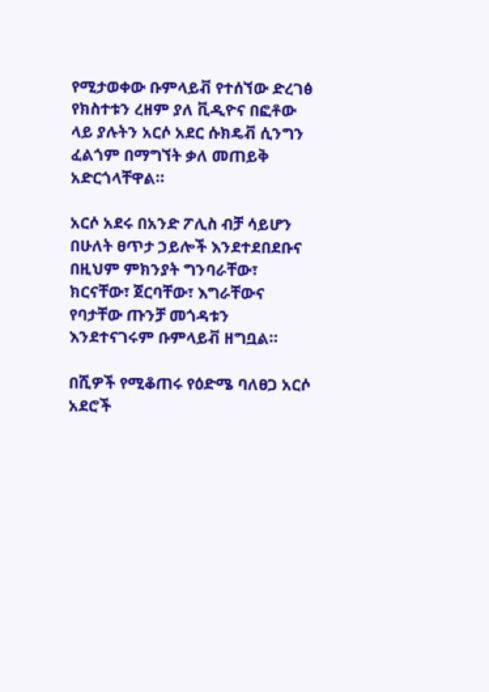የሚታወቀው ቡምላይቭ የተሰኘው ድረገፅ የክስተቱን ረዘም ያለ ቪዲዮና በፎቶው ላይ ያሉትን አርሶ አደር ሱክዴቭ ሲንግን ፈልጎም በማግኘት ቃለ መጠይቅ አድርጎላቸዋል።

አርሶ አደሩ በአንድ ፖሊስ ብቻ ሳይሆን በሁለት ፀጥታ ኃይሎች እንደተደበደቡና በዚህም ምክንያት ግንባራቸው፣ ክርናቸው፣ ጀርባቸው፣ እግራቸውና የባታቸው ጡንቻ መጎዳቱን እንደተናገሩም ቡምላይቭ ዘግቧል።

በሺዎች የሚቆጠሩ የዕድሜ ባለፀጋ አርሶ አደሮች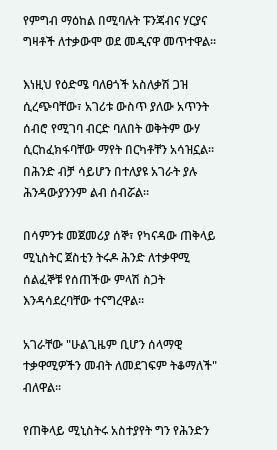የምግብ ማዕከል በሚባሉት ፑንጃብና ሃርያና ግዛቶች ለተቃውሞ ወደ መዲናዋ መጥተዋል።

እነዚህ የዕድሜ ባለፀጎች አስለቃሽ ጋዝ ሲረጭባቸው፣ አገሪቱ ውስጥ ያለው አጥንት ሰብሮ የሚገባ ብርድ ባለበት ወቅትም ውሃ ሲርከፈክፋባቸው ማየት በርካቶቸን አሳዝኗል። በሕንድ ብቻ ሳይሆን በተለያዩ አገራት ያሉ ሕንዳውያንንም ልብ ሰብሯል።

በሳምንቱ መጀመሪያ ሰኞ፣ የካናዳው ጠቅላይ ሚኒስትር ጀስቲን ትሩዶ ሕንድ ለተቃዋሚ ሰልፈኞቹ የሰጠችው ምላሽ ስጋት እንዳሳደረባቸው ተናግረዋል።

አገራቸው "ሁልጊዜም ቢሆን ሰላማዊ ተቃዋሚዎችን መብት ለመደገፍም ትቆማለች" ብለዋል።

የጠቅላይ ሚኒስትሩ አስተያየት ግን የሕንድን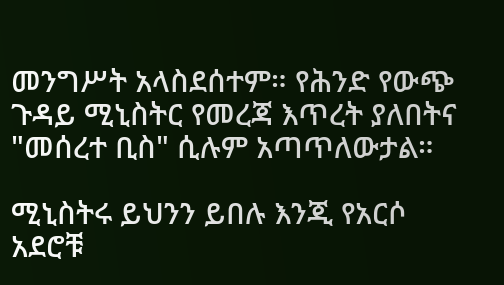መንግሥት አላስደሰተም። የሕንድ የውጭ ጉዳይ ሚኒስትር የመረጃ እጥረት ያለበትና "መሰረተ ቢስ" ሲሉም አጣጥለውታል።

ሚኒስትሩ ይህንን ይበሉ እንጂ የአርሶ አደሮቹ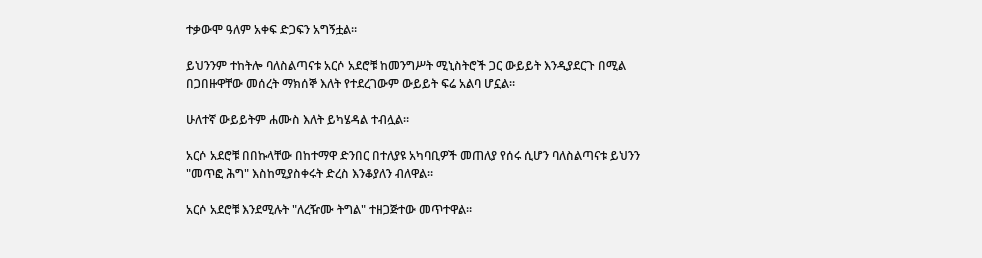ተቃውሞ ዓለም አቀፍ ድጋፍን አግኝቷል።

ይህንንም ተከትሎ ባለስልጣናቱ አርሶ አደሮቹ ከመንግሥት ሚኒስትሮች ጋር ውይይት እንዲያደርጉ በሚል በጋበዙዋቸው መሰረት ማክሰኞ እለት የተደረገውም ውይይት ፍሬ አልባ ሆኗል።

ሁለተኛ ውይይትም ሐሙስ እለት ይካሄዳል ተብሏል።

አርሶ አደሮቹ በበኩላቸው በከተማዋ ድንበር በተለያዩ አካባቢዎች መጠለያ የሰሩ ሲሆን ባለስልጣናቱ ይህንን "መጥፎ ሕግ" እስከሚያስቀሩት ድረስ እንቆያለን ብለዋል።

አርሶ አደሮቹ እንደሚሉት "ለረዥሙ ትግል" ተዘጋጅተው መጥተዋል።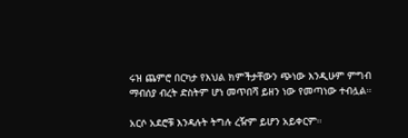ሩዝ ጨምሮ በርካታ የእህል ክምችታቸውን ጭነው እንዲሁም ምግብ ማብሰያ ብረት ድስትም ሆነ መጥበሻ ይዘን ነው የመጣነው ተብሏል።

አርሶ አደሮቹ እንዳሉት ትግሉ ረዥም ይሆን አይቀርም።